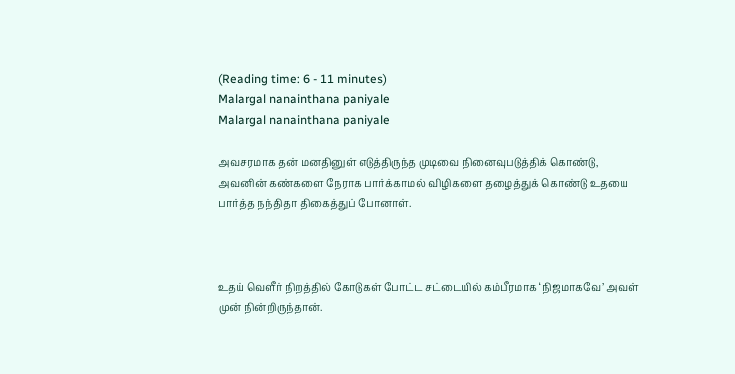(Reading time: 6 - 11 minutes)
Malargal nanainthana paniyale
Malargal nanainthana paniyale

அவசரமாக தன் மனதினுள் எடுத்திருந்த முடிவை நினைவுபடுத்திக் கொண்டு, அவனின் கண்களை நேராக பார்க்காமல் விழிகளை தழைத்துக் கொண்டு உதயை பார்த்த நந்திதா திகைத்துப் போனாள்.



உதய் வெளீர் நிறத்தில் கோடுகள் போட்ட சட்டையில் கம்பீரமாக ‘நிஜமாகவே’ அவள் முன் நின்றிருந்தான்.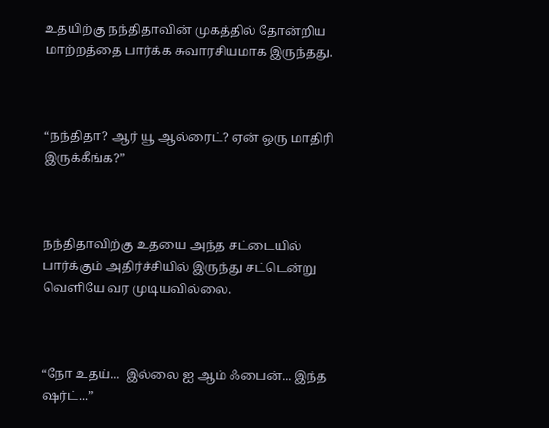உதயிற்கு நந்திதாவின் முகத்தில் தோன்றிய மாற்றத்தை பார்க்க சுவாரசியமாக இருந்தது.



“நந்திதா? ஆர் யூ ஆல்ரைட்? ஏன் ஒரு மாதிரி இருக்கீங்க?”



நந்திதாவிற்கு உதயை அந்த சட்டையில் பார்க்கும் அதிர்ச்சியில் இருந்து சட்டென்று  வெளியே வர முடியவில்லை.



“நோ உதய்...  இல்லை ஐ ஆம் ஃபைன்... இந்த ஷர்ட்...”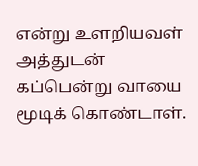என்று உளறியவள் அத்துடன் கப்பென்று வாயை மூடிக் கொண்டாள்.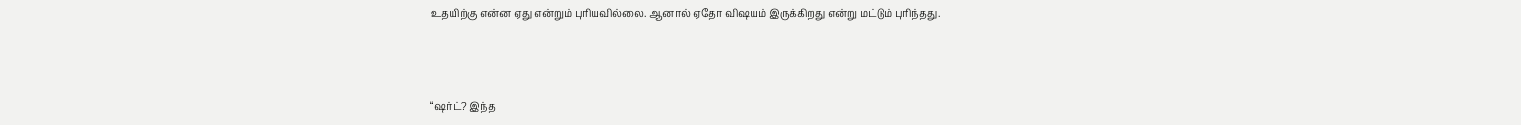உதயிற்கு என்ன ஏது என்றும் புரியவில்லை. ஆனால் ஏதோ விஷயம் இருக்கிறது என்று மட்டும் புரிந்தது.



“ஷர்ட்? இந்த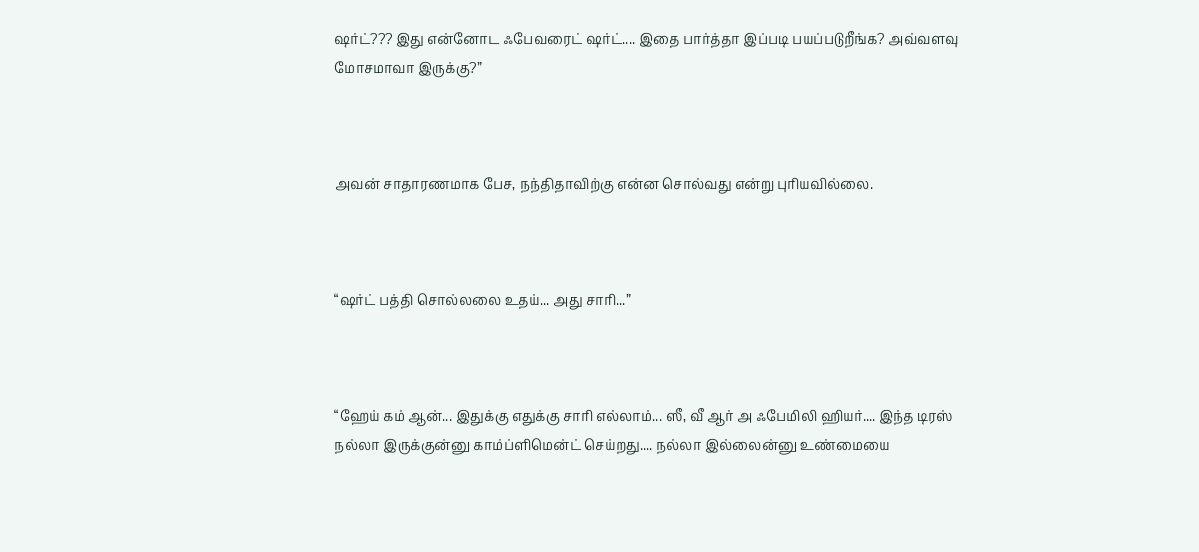ஷர்ட்??? இது என்னோட ஃபேவரைட் ஷர்ட்.... இதை பார்த்தா இப்படி பயப்படுறீங்க? அவ்வளவு மோசமாவா இருக்கு?”



அவன் சாதாரணமாக பேச, நந்திதாவிற்கு என்ன சொல்வது என்று புரியவில்லை.



“ஷர்ட் பத்தி சொல்லலை உதய்... அது சாரி...”



“ஹேய் கம் ஆன்... இதுக்கு எதுக்கு சாரி எல்லாம்... ஸீ, வீ ஆர் அ ஃபேமிலி ஹியர்.... இந்த டிரஸ் நல்லா இருக்குன்னு காம்ப்ளிமென்ட் செய்றது.... நல்லா இல்லைன்னு உண்மையை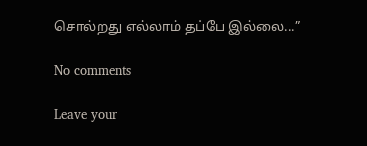சொல்றது எல்லாம் தப்பே இல்லை...”

No comments

Leave your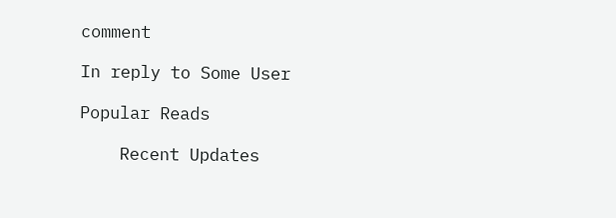comment

In reply to Some User

Popular Reads

    Recent Updates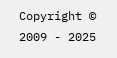Copyright © 2009 - 2025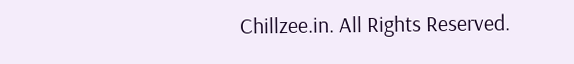Chillzee.in. All Rights Reserved.